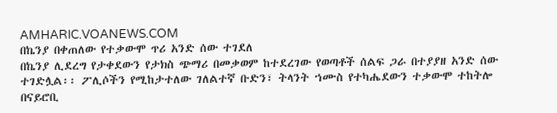AMHARIC.VOANEWS.COM
በኬንያ በቀጠለው የተቃውሞ ጥሪ አንድ ሰው ተገደለ
በኬንያ ሊደረግ የታቀደውን የታክስ ጭማሪ በመቃወም ከተደረገው የወጣቶች ሰልፍ ጋራ በተያያዘ አንድ ሰው ተገድሏል፡፡ ፖሊሶችን የሚከታተለው ገለልተኛ ቡድን፣ ትላንት ኀሙስ የተካሔደውን ተቃውሞ ተከትሎ በናይሮቢ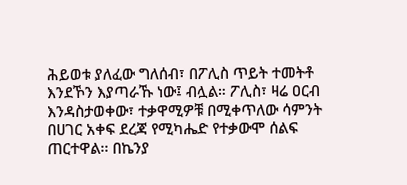ሕይወቱ ያለፈው ግለሰብ፣ በፖሊስ ጥይት ተመትቶ እንደኾን እያጣራኹ ነው፤ ብሏል። ፖሊስ፣ ዛሬ ዐርብ እንዳስታወቀው፣ ተቃዋሚዎቹ በሚቀጥለው ሳምንት በሀገር አቀፍ ደረጃ የሚካሔድ የተቃውሞ ሰልፍ ጠርተዋል፡፡ በኬንያ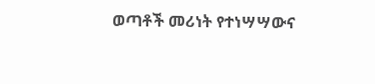ወጣቶች መሪነት የተነሣሣውና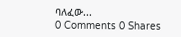ባለፈው...
0 Comments 0 Shares